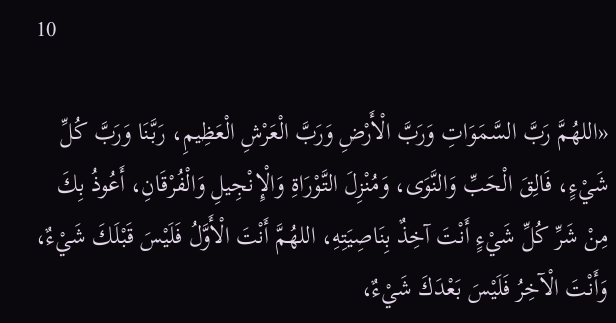10

«اللهُمَّ رَبَّ السَّمَوَاتِ وَرَبَّ الْأَرْضِ وَرَبَّ الْعَرْشِ الْعَظِيمِ، رَبَّنَا وَرَبَّ كُلِّ شَيْءٍ، فَالِقَ الْحَبِّ وَالنَّوَى، وَمُنْزِلَ التَّوْرَاةِ وَالْإِنْجِيلِ وَالْفُرْقَانِ، أَعُوذُ بِكَ مِنْ شَرِّ كُلِّ شَيْءٍ أَنْتَ آخِذٌ بِنَاصِيَتِهِ، اللهُمَّ أَنْتَ الْأَوَّلُ فَلَيْسَ قَبْلَكَ شَيْءٌ، وَأَنْتَ الْآخِرُ فَلَيْسَ بَعْدَكَ شَيْءٌ،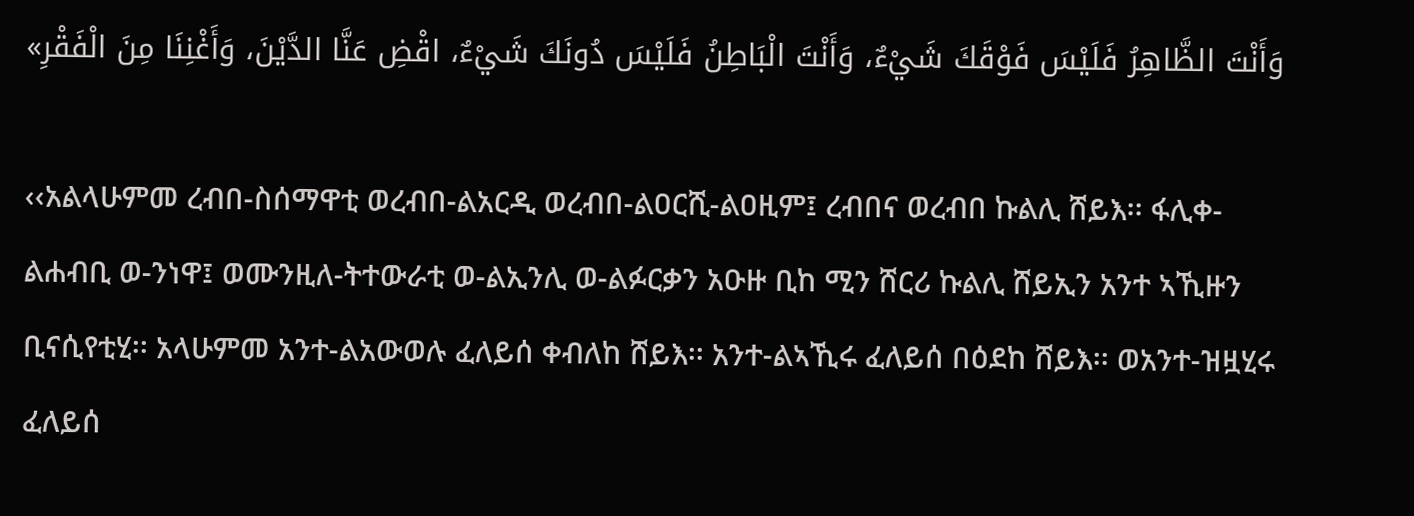وَأَنْتَ الظَّاهِرُ فَلَيْسَ فَوْقَكَ شَيْءٌ، وَأَنْتَ الْبَاطِنُ فَلَيْسَ دُونَكَ شَيْءٌ، اقْضِ عَنَّا الدَّيْنَ، وَأَغْنِنَا مِنَ الْفَقْرِ»

‹‹አልላሁምመ ረብበ-ስሰማዋቲ ወረብበ-ልአርዲ ወረብበ-ልዐርሺ-ልዐዚም፤ ረብበና ወረብበ ኩልሊ ሸይእ፡፡ ፋሊቀ-ልሐብቢ ወ-ንነዋ፤ ወሙንዚለ-ትተውራቲ ወ-ልኢንሊ ወ-ልፉርቃን አዑዙ ቢከ ሚን ሸርሪ ኩልሊ ሸይኢን አንተ ኣኺዙን ቢናሲየቲሂ፡፡ አላሁምመ አንተ-ልአውወሉ ፈለይሰ ቀብለከ ሸይእ፡፡ አንተ-ልኣኺሩ ፈለይሰ በዕደከ ሸይእ፡፡ ወአንተ-ዝዟሂሩ ፈለይሰ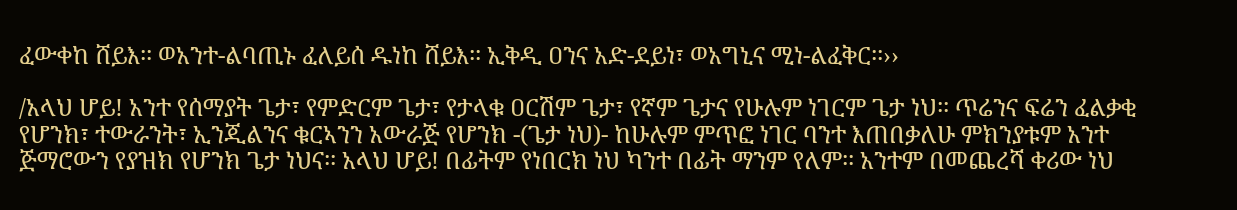ፈውቀከ ሸይእ፡፡ ወአንተ-ልባጢኑ ፈለይሰ ዱነከ ሸይእ፡፡ ኢቅዲ ዐንና አድ-ደይነ፣ ወአግኒና ሚነ-ልፈቅር፡፡››

/አላህ ሆይ! አንተ የሰማያት ጌታ፣ የምድርም ጌታ፣ የታላቁ ዐርሽም ጌታ፣ የኛም ጌታና የሁሉም ነገርም ጌታ ነህ፡፡ ጥሬንና ፍሬን ፈልቃቂ የሆንክ፣ ተውራንት፣ ኢንጂልንና ቁርኣንን አውራጅ የሆንክ -(ጌታ ነህ)- ከሁሉም ምጥፎ ነገር ባንተ እጠበቃለሁ ምክንያቱም አንተ ጅማሮውን የያዝክ የሆንክ ጌታ ነህና፡፡ አላህ ሆይ! በፊትም የነበርክ ነህ ካንተ በፊት ማንም የለም፡፡ አንተም በመጨረሻ ቀሪው ነህ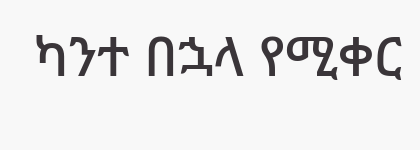ካንተ በኋላ የሚቀር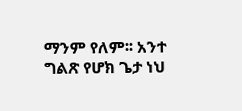ማንም የለም፡፡ አንተ ግልጽ የሆክ ጌታ ነህ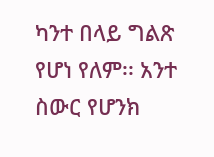ካንተ በላይ ግልጽ የሆነ የለም፡፡ አንተ ስውር የሆንክ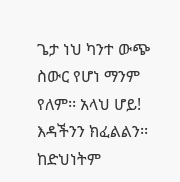ጌታ ነህ ካንተ ውጭ ስውር የሆነ ማንም የለም፡፡ አላህ ሆይ! እዳችንን ክፈልልን፡፡ ከድህነትም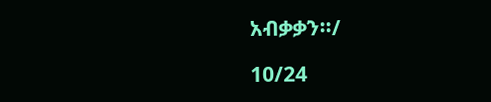አብቃቃን፡፡/

10/24